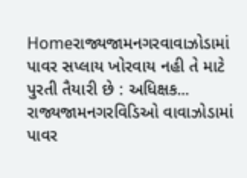Homeરાજ્યજામનગરવાવાઝોડામાં પાવર સપ્લાય ખોરવાય નહી તે માટે પુરતી તૈયારી છે : અધિક્ષક... રાજ્યજામનગરવિડિઓ વાવાઝોડામાં પાવર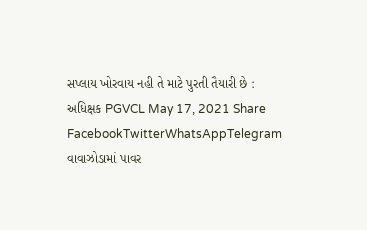સપ્લાય ખોરવાય નહી તે માટે પુરતી તૈયારી છે : અધિક્ષક PGVCL May 17, 2021 Share FacebookTwitterWhatsAppTelegram વાવાઝોડામાં પાવર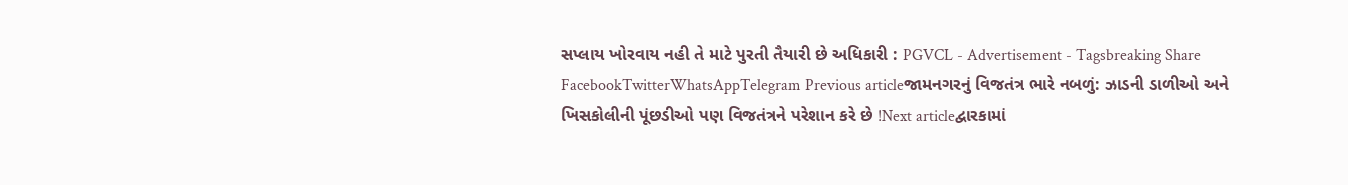સપ્લાય ખોરવાય નહી તે માટે પુરતી તૈયારી છે અધિકારી : PGVCL - Advertisement - Tagsbreaking Share FacebookTwitterWhatsAppTelegram Previous articleજામનગરનું વિજતંત્ર ભારે નબળું: ઝાડની ડાળીઓ અને ખિસકોલીની પૂંછડીઓ પણ વિજતંત્રને પરેશાન કરે છે !Next articleદ્વારકામાં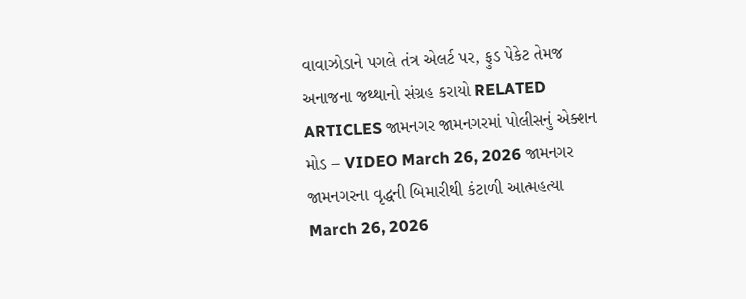વાવાઝોડાને પગલે તંત્ર એલર્ટ પર, ફુડ પેકેટ તેમજ અનાજના જથ્થાનો સંગ્રહ કરાયો RELATED ARTICLES જામનગર જામનગરમાં પોલીસનું એક્શન મોડ – VIDEO March 26, 2026 જામનગર જામનગરના વૃદ્ધની બિમારીથી કંટાળી આત્મહત્યા March 26, 2026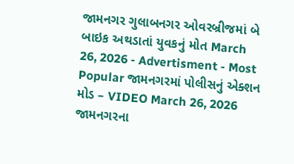જામનગર ગુલાબનગર ઓવરબ્રીજમાં બે બાઇક અથડાતાં યુવકનું મોત March 26, 2026 - Advertisment - Most Popular જામનગરમાં પોલીસનું એક્શન મોડ – VIDEO March 26, 2026 જામનગરના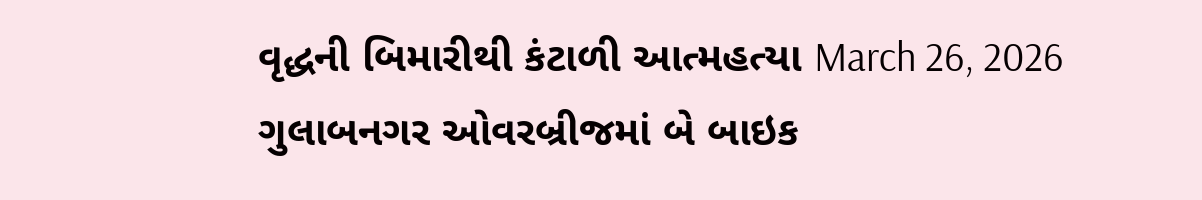વૃદ્ધની બિમારીથી કંટાળી આત્મહત્યા March 26, 2026 ગુલાબનગર ઓવરબ્રીજમાં બે બાઇક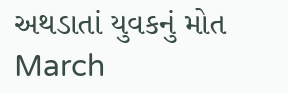અથડાતાં યુવકનું મોત March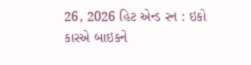26, 2026 હિટ એન્ડ રન : ઇકો કારએ બાઇકને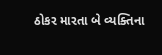ઠોકર મારતા બે વ્યક્તિના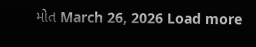મોત March 26, 2026 Load more